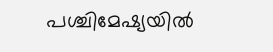പശ്ചിമേഷ്യയിൽ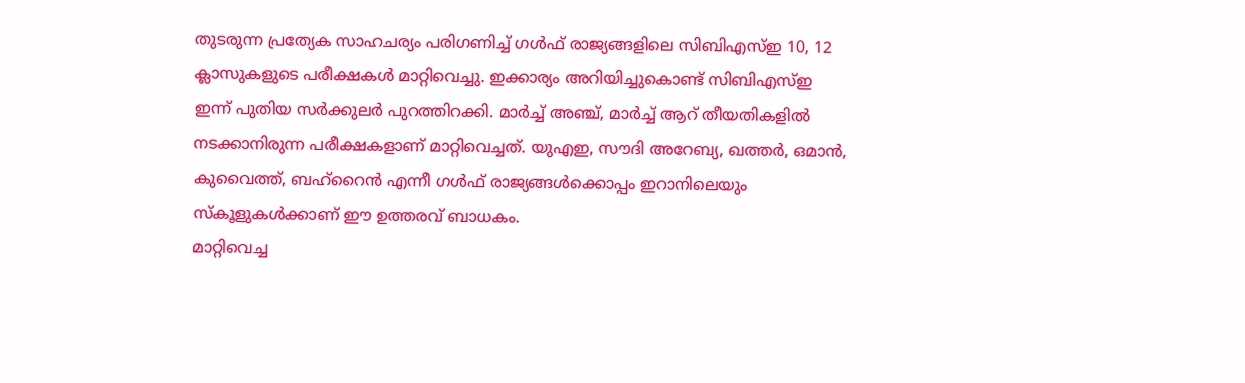തുടരുന്ന പ്രത്യേക സാഹചര്യം പരിഗണിച്ച് ഗൾഫ് രാജ്യങ്ങളിലെ സിബിഎസ്ഇ 10, 12 ക്ലാസുകളുടെ പരീക്ഷകൾ മാറ്റിവെച്ചു. ഇക്കാര്യം അറിയിച്ചുകൊണ്ട് സിബിഎസ്ഇ ഇന്ന് പുതിയ സർക്കുലർ പുറത്തിറക്കി. മാർച്ച് അഞ്ച്, മാർച്ച് ആറ് തീയതികളിൽ നടക്കാനിരുന്ന പരീക്ഷകളാണ് മാറ്റിവെച്ചത്. യുഎഇ, സൗദി അറേബ്യ, ഖത്തർ, ഒമാൻ, കുവൈത്ത്, ബഹ്റൈൻ എന്നീ ഗൾഫ് രാജ്യങ്ങൾക്കൊപ്പം ഇറാനിലെയും സ്കൂളുകൾക്കാണ് ഈ ഉത്തരവ് ബാധകം.
മാറ്റിവെച്ച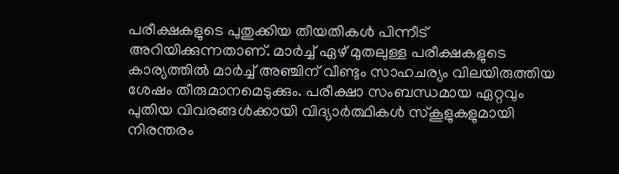പരീക്ഷകളുടെ പുതുക്കിയ തീയതികൾ പിന്നീട് അറിയിക്കുന്നതാണ്. മാർച്ച് ഏഴ് മുതലുള്ള പരീക്ഷകളുടെ കാര്യത്തിൽ മാർച്ച് അഞ്ചിന് വീണ്ടും സാഹചര്യം വിലയിരുത്തിയ ശേഷം തീരുമാനമെടുക്കും. പരീക്ഷാ സംബന്ധമായ ഏറ്റവും പുതിയ വിവരങ്ങൾക്കായി വിദ്യാർത്ഥികൾ സ്കൂളുകളുമായി നിരന്തരം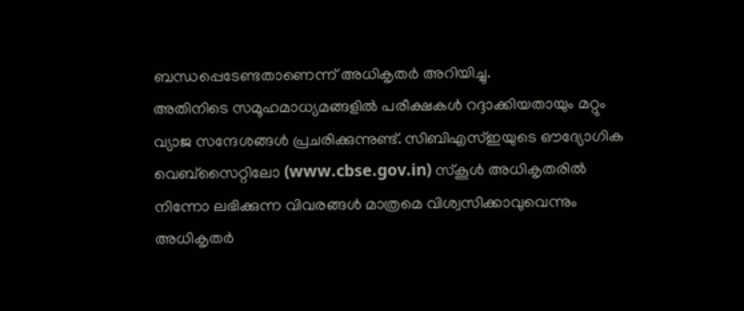ബന്ധപ്പെടേണ്ടതാണെന്ന് അധികൃതർ അറിയിച്ചു.
അതിനിടെ സമൂഹമാധ്യമങ്ങളിൽ പരീക്ഷകൾ റദ്ദാക്കിയതായും മറ്റും വ്യാജ സന്ദേശങ്ങൾ പ്രചരിക്കുന്നുണ്ട്. സിബിഎസ്ഇയുടെ ഔദ്യോഗിക വെബ്സൈറ്റിലോ (www.cbse.gov.in) സ്കൂൾ അധികൃതരിൽ നിന്നോ ലഭിക്കുന്ന വിവരങ്ങൾ മാത്രമെ വിശ്വസിക്കാവുവെന്നും അധികൃതർ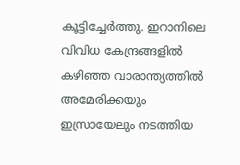കൂട്ടിച്ചേർത്തു. ഇറാനിലെ വിവിധ കേന്ദ്രങ്ങളിൽ കഴിഞ്ഞ വാരാന്ത്യത്തിൽ അമേരിക്കയും ഇസ്രായേലും നടത്തിയ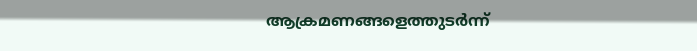ആക്രമണങ്ങളെത്തുടർന്ന്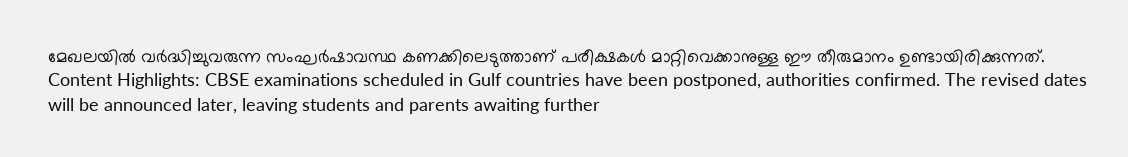മേഖലയിൽ വർദ്ധിച്ചുവരുന്ന സംഘർഷാവസ്ഥ കണക്കിലെടുത്താണ് പരീക്ഷകൾ മാറ്റിവെക്കാനുള്ള ഈ തീരുമാനം ഉണ്ടായിരിക്കുന്നത്.
Content Highlights: CBSE examinations scheduled in Gulf countries have been postponed, authorities confirmed. The revised dates will be announced later, leaving students and parents awaiting further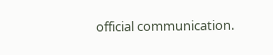official communication.